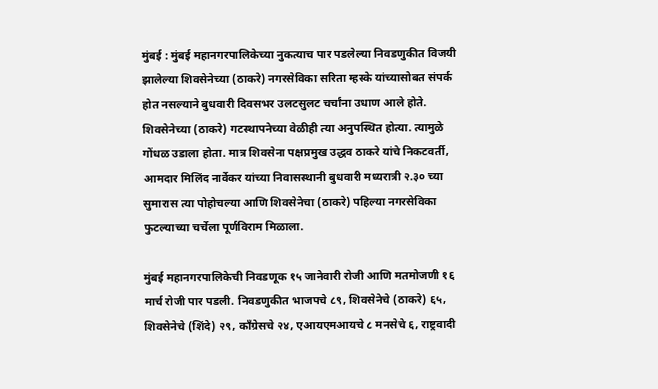मुंबई : मुंबई महानगरपालिकेच्या नुकत्याच पार पडलेल्या निवडणुकीत विजयी झालेल्या शिवसेनेच्या (ठाकरे) नगरसेविका सरिता म्हस्के यांच्यासोबत संपर्क होत नसल्याने बुधवारी दिवसभर उलटसुलट चर्चांना उधाण आले होते. शिवसेनेच्या (ठाकरे) गटस्थापनेच्या वेळीही त्या अनुपस्थित होत्या. त्यामुळे गोंधळ उडाला होता. मात्र शिवसेना पक्षप्रमुख उद्धव ठाकरे यांचे निकटवर्ती, आमदार मिलिंद नार्वेकर यांच्या निवासस्थानी बुधवारी मध्यरात्री २.३० च्या सुमारास त्या पोहोचल्या आणि शिवसेनेचा (ठाकरे) पहिल्या नगरसेविका फुटल्याच्या चर्चेला पूर्णविराम मिळाला.

मुंबई महानगरपालिकेची निवडणूक १५ जानेवारी रोजी आणि मतमोजणी १६ मार्च रोजी पार पडली. निवडणुकीत भाजपचे ८९, शिवसेनेचे (ठाकरे) ६५, शिवसेनेचे (शिंदे) २९, काँग्रेसचे २४, एआयएमआयचे ८ मनसेचे ६, राष्ट्रवादी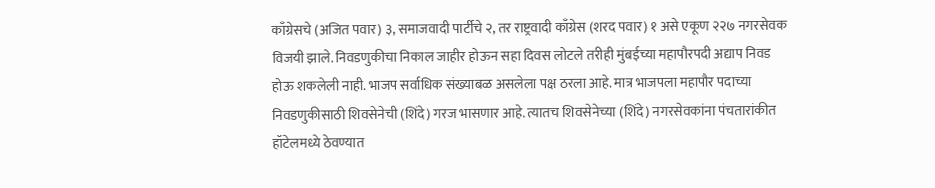काँग्रेसचे (अजित पवार) ३, समाजवादी पार्टीचे २, तर राष्ट्रवादी काँग्रेस (शरद पवार) १ असे एकूण २२७ नगरसेवक विजयी झाले. निवडणुकीचा निकाल जाहीर होऊन सहा दिवस लोटले तरीही मुंबईच्या महापौरपदी अद्याप निवड होऊ शकलेली नाही. भाजप सर्वाधिक संख्याबळ असलेला पक्ष ठरला आहे. मात्र भाजपला महापौर पदाच्या निवडणुकीसाठी शिवसेनेची (शिंदे) गरज भासणार आहे. त्यातच शिवसेनेच्या (शिंदे) नगरसेवकांना पंचतारांकीत हॉटेलमध्ये ठेवण्यात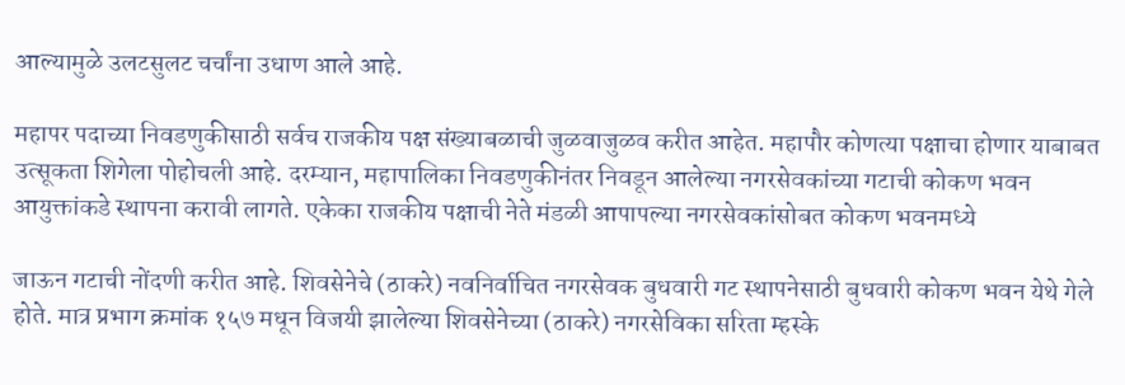आल्यामुळे उलटसुलट चर्चांना उधाण आले आहे.

महापर पदाच्या निवडणुकीसाठी सर्वच राजकीय पक्ष संख्याबळाची जुळवाजुळव करीत आहेत. महापौर कोणत्या पक्षाचा होणार याबाबत उत्सूकता शिगेला पोहोचली आहे. दरम्यान, महापालिका निवडणुकीनंतर निवडून आलेल्या नगरसेवकांच्या गटाची कोकण भवन आयुक्तांकडे स्थापना करावी लागते. एकेका राजकीय पक्षाची नेते मंडळी आपापल्या नगरसेवकांसोबत कोकण भवनमध्ये

जाऊन गटाची नोंदणी करीत आहे. शिवसेनेचे (ठाकरे) नवनिर्वाचित नगरसेवक बुधवारी गट स्थापनेसाठी बुधवारी कोकण भवन येथे गेले होते. मात्र प्रभाग क्रमांक १५७ मधून विजयी झालेल्या शिवसेनेच्या (ठाकरे) नगरसेविका सरिता म्हस्के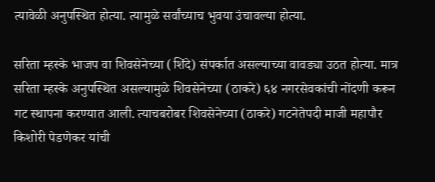त्यावेळी अनुपस्थित होत्या. त्यामुळे सर्वांच्याच भुवया उंचावल्या होत्या.

सरिता म्हस्के भाजप वा शिवसेनेच्या (शिंदे) संपर्कात असल्याच्या वावड्या उठत होत्या. मात्र सरिता म्हस्के अनुपस्थित असल्यामुळे शिवसेनेच्या (ठाकरे) ६४ नगरसेवकांची नोंदणी करून गट स्थापना करण्यात आली. त्याचबरोबर शिवसेनेच्या (ठाकरे) गटनेतेपदी माजी महापौर किशोरी पेडणेकर यांची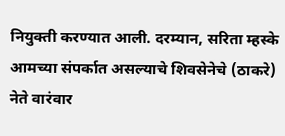नियुक्ती करण्यात आली. दरम्यान, सरिता म्हस्के आमच्या संपर्कात असल्याचे शिवसेनेचे (ठाकरे) नेते वारंवार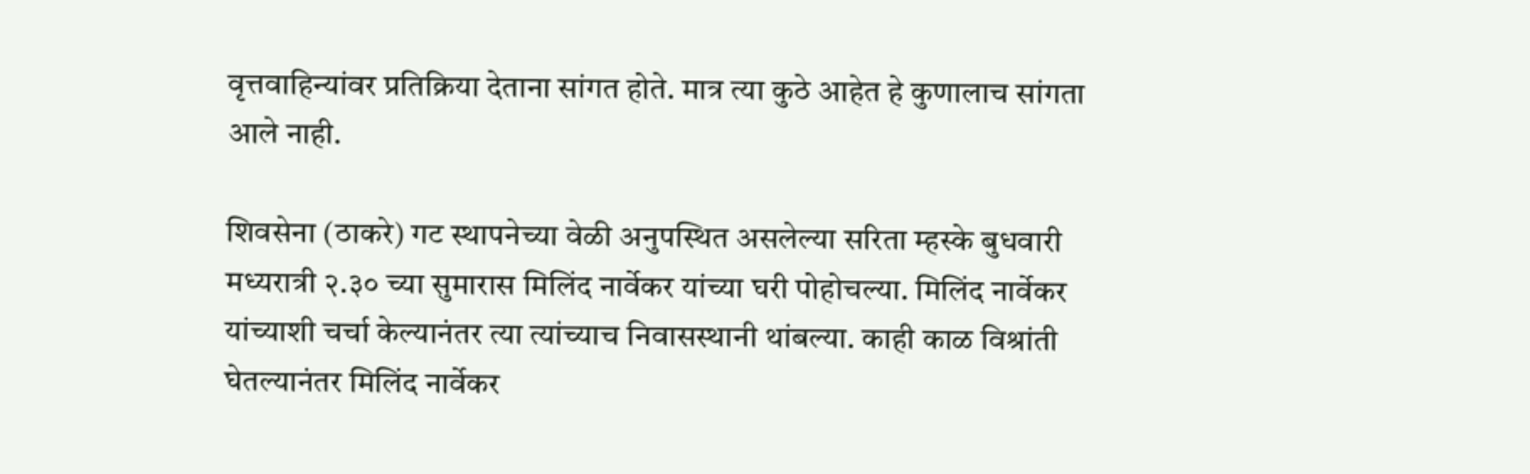वृत्तवाहिन्यांवर प्रतिक्रिया देताना सांगत होते. मात्र त्या कुठे आहेत हे कुणालाच सांगता आले नाही.

शिवसेना (ठाकरे) गट स्थापनेच्या वेळी अनुपस्थित असलेल्या सरिता म्हस्के बुधवारी मध्यरात्री २.३० च्या सुमारास मिलिंद नार्वेकर यांच्या घरी पोहोचल्या. मिलिंद नार्वेकर यांच्याशी चर्चा केल्यानंतर त्या त्यांच्याच निवासस्थानी थांबल्या. काही काळ विश्रांती घेतल्यानंतर मिलिंद नार्वेकर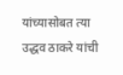यांच्यासोबत त्या उद्धव ठाकरे यांची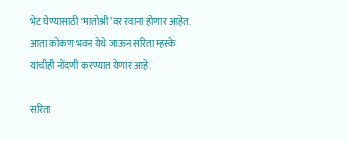भेट घेण्यासाठी ‘मातोश्री’वर रवाना होणार आहेत. आता कोकण भवन येथे जाऊन सरिता म्हस्के यांचीही नोंदणी करण्यात येणार आहे.

सरिता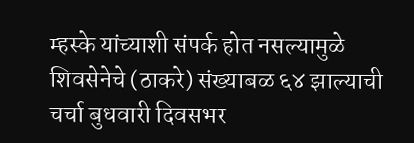म्हस्के यांच्याशी संपर्क होत नसल्यामुळे शिवसेनेचे (ठाकरे) संख्याबळ ६४ झाल्याची चर्चा बुधवारी दिवसभर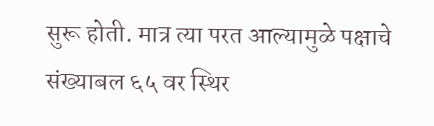सुरू होती. मात्र त्या परत आल्यामुळे पक्षाचे संख्याबल ६५ वर स्थिर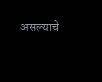असल्याचे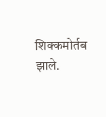शिक्कमोर्तब झाले.